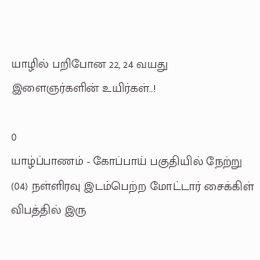யாழில் பறிபோன 22, 24 வயது இளைஞர்களின் உயிர்கள்..!

0
யாழ்ப்பாணம் - கோப்பாய் பகுதியில் நேற்று (04) நள்ளிரவு இடம்பெற்ற மோட்டார் சைக்கிள் விபத்தில் இரு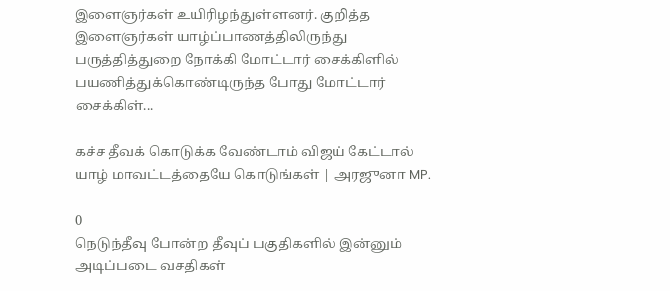இளைஞர்கள் உயிரிழந்துள்ளனர். குறித்த இளைஞர்கள் யாழ்ப்பாணத்திலிருந்து பருத்தித்துறை நோக்கி மோட்டார் சைக்கிளில் பயணித்துக்கொண்டிருந்த போது மோட்டார் சைக்கிள்...

கச்ச தீவக் கொடுக்க வேண்டாம் விஜய் கேட்டால் யாழ் மாவட்டத்தையே கொடுங்கள் | அரஜுனா MP.

0
நெடுந்தீவு போன்ற தீவுப் பகுதிகளில் இன்னும் அடிப்படை வசதிகள்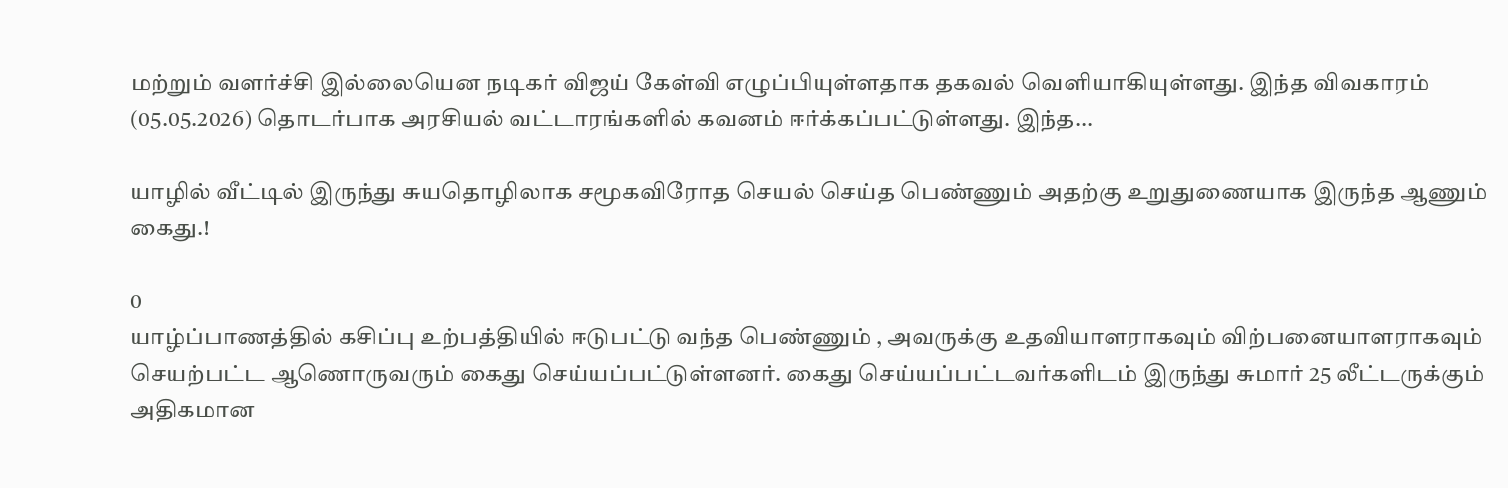மற்றும் வளர்ச்சி இல்லையென நடிகர் விஜய் கேள்வி எழுப்பியுள்ளதாக தகவல் வெளியாகியுள்ளது. இந்த விவகாரம் (05.05.2026) தொடர்பாக அரசியல் வட்டாரங்களில் கவனம் ஈர்க்கப்பட்டுள்ளது. இந்த...

யாழில் வீட்டில் இருந்து சுயதொழிலாக சமூகவிரோத செயல் செய்த பெண்ணும் அதற்கு உறுதுணையாக இருந்த ஆணும் கைது.!

0
யாழ்ப்பாணத்தில் கசிப்பு உற்பத்தியில் ஈடுபட்டு வந்த பெண்ணும் , அவருக்கு உதவியாளராகவும் விற்பனையாளராகவும் செயற்பட்ட ஆணொருவரும் கைது செய்யப்பட்டுள்ளனர். கைது செய்யப்பட்டவர்களிடம் இருந்து சுமார் 25 லீட்டருக்கும் அதிகமான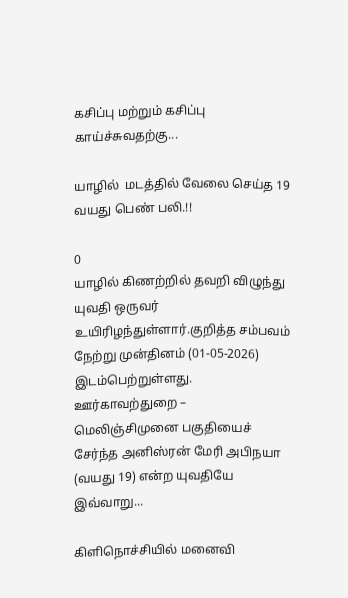கசிப்பு மற்றும் கசிப்பு காய்ச்சுவதற்கு...

யாழில்  மடத்தில் வேலை செய்த 19 வயது பெண் பலி.!!

0
யாழில் கிணற்றில் தவறி விழுந்து யுவதி ஒருவர் உயிரிழந்துள்ளார்.குறித்த சம்பவம் நேற்று முன்தினம் (01-05-2026) இடம்பெற்றுள்ளது. ஊர்காவற்துறை – மெலிஞ்சிமுனை பகுதியைச் சேர்ந்த அனிஸ்ரன் மேரி அபிநயா (வயது 19) என்ற யுவதியே இவ்வாறு...

கிளிநொச்சியில் மனைவி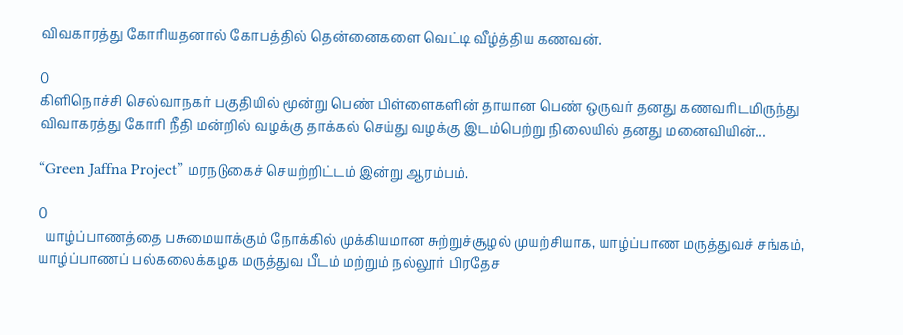விவகாரத்து கோரியதனால் கோபத்தில் தென்னைகளை வெட்டி வீழ்த்திய கணவன்.

0
கிளிநொச்சி செல்வாநகர் பகுதியில் மூன்று பெண் பிள்ளைகளின் தாயான பெண் ஒருவர் தனது கணவரிடமிருந்து விவாகரத்து கோரி நீதி மன்றில் வழக்கு தாக்கல் செய்து வழக்கு இடம்பெற்று நிலையில் தனது மனைவியின்...

“Green Jaffna Project” மரநடுகைச் செயற்றிட்டம் இன்று ஆரம்பம்.

0
  யாழ்ப்பாணத்தை பசுமையாக்கும் நோக்கில் முக்கியமான சுற்றுச்சூழல் முயற்சியாக, யாழ்ப்பாண மருத்துவச் சங்கம், யாழ்ப்பாணப் பல்கலைக்கழக மருத்துவ பீடம் மற்றும் நல்லூர் பிரதேச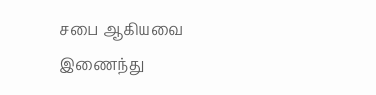சபை ஆகியவை இணைந்து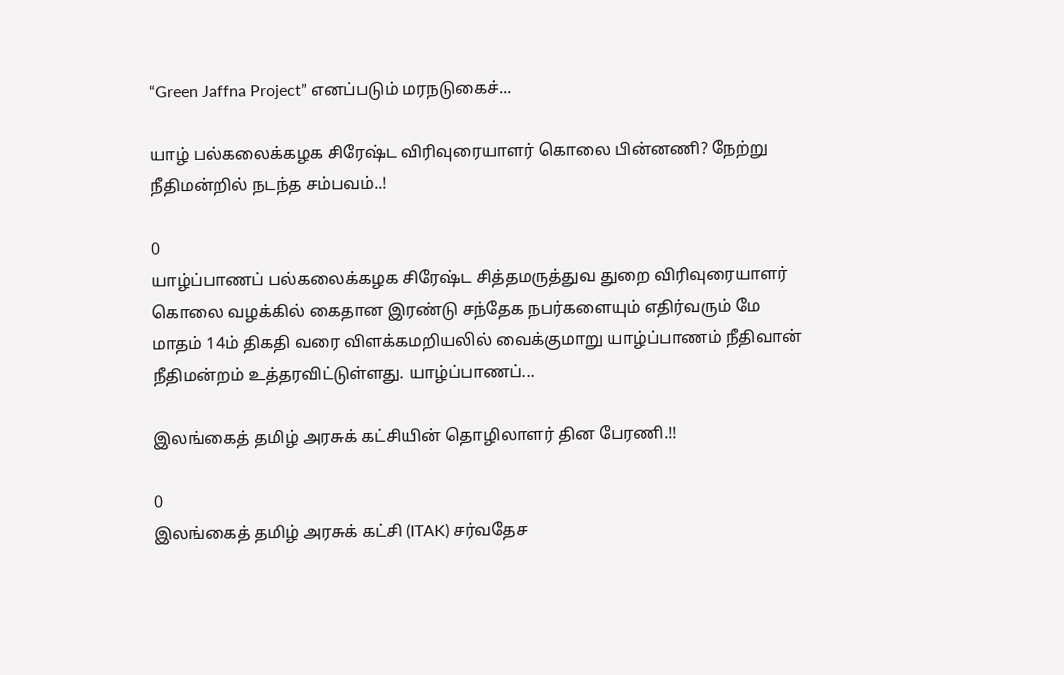“Green Jaffna Project” எனப்படும் மரநடுகைச்...

யாழ் பல்கலைக்கழக சிரேஷ்ட விரிவுரையாளர் கொலை பின்னணி? நேற்று நீதிமன்றில் நடந்த சம்பவம்..!

0
யாழ்ப்பாணப் பல்கலைக்கழக சிரேஷ்ட சித்தமருத்துவ துறை விரிவுரையாளர் கொலை வழக்கில் கைதான இரண்டு சந்தேக நபர்களையும் எதிர்வரும் மே மாதம் 14ம் திகதி வரை விளக்கமறியலில் வைக்குமாறு யாழ்ப்பாணம் நீதிவான் நீதிமன்றம் உத்தரவிட்டுள்ளது. யாழ்ப்பாணப்...

இலங்கைத் தமிழ் அரசுக் கட்சியின் தொழிலாளர் தின பேரணி.!!

0
இலங்கைத் தமிழ் அரசுக் கட்சி (ITAK) சர்வதேச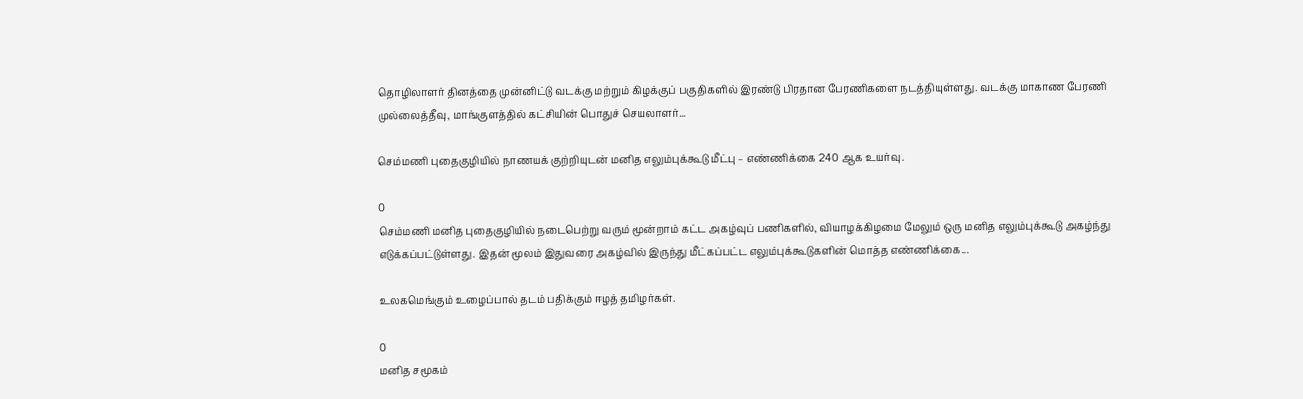தொழிலாளர் தினத்தை முன்னிட்டு வடக்கு மற்றும் கிழக்குப் பகுதிகளில் இரண்டு பிரதான பேரணிகளை நடத்தியுள்ளது. வடக்கு மாகாண பேரணி முல்லைத்தீவு, மாங்குளத்தில் கட்சியின் பொதுச் செயலாளர்...

செம்மணி புதைகுழியில் நாணயக் குற்றியுடன் மனித எலும்புக்கூடு மீட்பு – எண்ணிக்கை 240 ஆக உயர்வு.

0
செம்மணி மனித புதைகுழியில் நடைபெற்று வரும் மூன்றாம் கட்ட அகழ்வுப் பணிகளில், வியாழக்கிழமை மேலும் ஒரு மனித எலும்புக்கூடு அகழ்ந்து எடுக்கப்பட்டுள்ளது. இதன் மூலம் இதுவரை அகழ்வில் இருந்து மீட்கப்பட்ட எலும்புக்கூடுகளின் மொத்த எண்ணிக்கை...

உலகமெங்கும் உழைப்பால் தடம் பதிக்கும் ஈழத் தமிழர்கள்.

0
மனித சமூகம்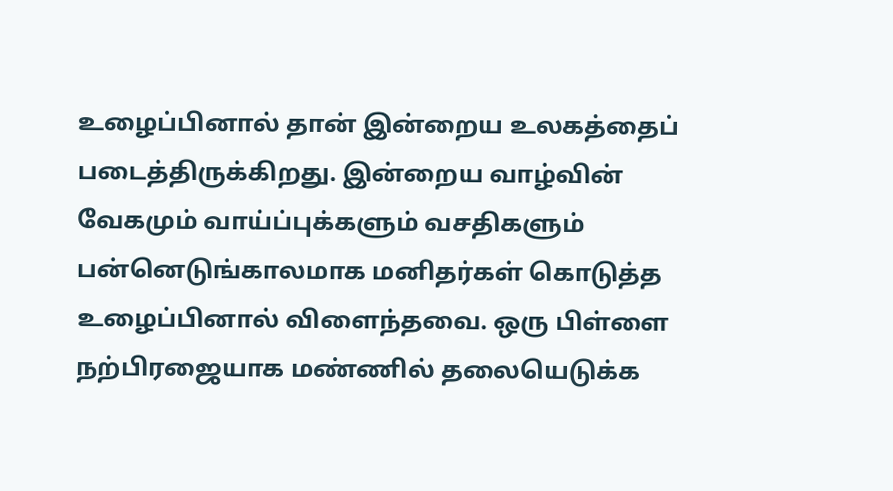உழைப்பினால் தான் இன்றைய உலகத்தைப் படைத்திருக்கிறது. இன்றைய வாழ்வின் வேகமும் வாய்ப்புக்களும் வசதிகளும் பன்னெடுங்காலமாக மனிதர்கள் கொடுத்த உழைப்பினால் விளைந்தவை. ஒரு பிள்ளை நற்பிரஜையாக மண்ணில் தலையெடுக்க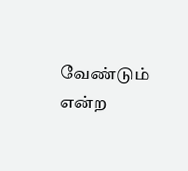வேண்டும் என்ற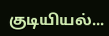குடியியல்...